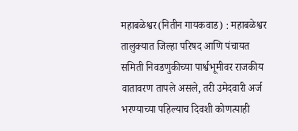महाबळेश्वर(नितीन गायकवाड) : महाबळेश्वर तालुक्यात जिल्हा परिषद आणि पंचायत समिती निवडणुकीच्या पार्श्वभूमीवर राजकीय वातावरण तापले असले, तरी उमेदवारी अर्ज भरण्याच्या पहिल्याच दिवशी कोणत्याही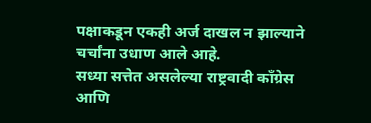पक्षाकडून एकही अर्ज दाखल न झाल्याने चर्चांना उधाण आले आहे.
सध्या सत्तेत असलेल्या राष्ट्रवादी काँग्रेस आणि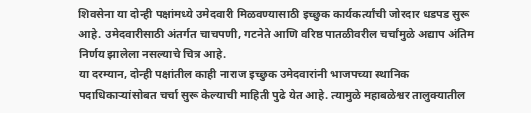शिवसेना या दोन्ही पक्षांमध्ये उमेदवारी मिळवण्यासाठी इच्छुक कार्यकर्त्यांची जोरदार धडपड सुरू आहे. उमेदवारीसाठी अंतर्गत चाचपणी, गटनेते आणि वरिष्ठ पातळीवरील चर्चांमुळे अद्याप अंतिम निर्णय झालेला नसल्याचे चित्र आहे.
या दरम्यान, दोन्ही पक्षांतील काही नाराज इच्छुक उमेदवारांनी भाजपच्या स्थानिक पदाधिकाऱ्यांसोबत चर्चा सुरू केल्याची माहिती पुढे येत आहे. त्यामुळे महाबळेश्वर तालुक्यातील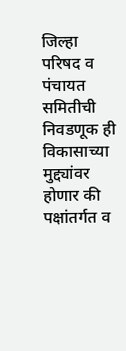जिल्हा परिषद व पंचायत समितीची निवडणूक ही विकासाच्या मुद्द्यांवर होणार की पक्षांतर्गत व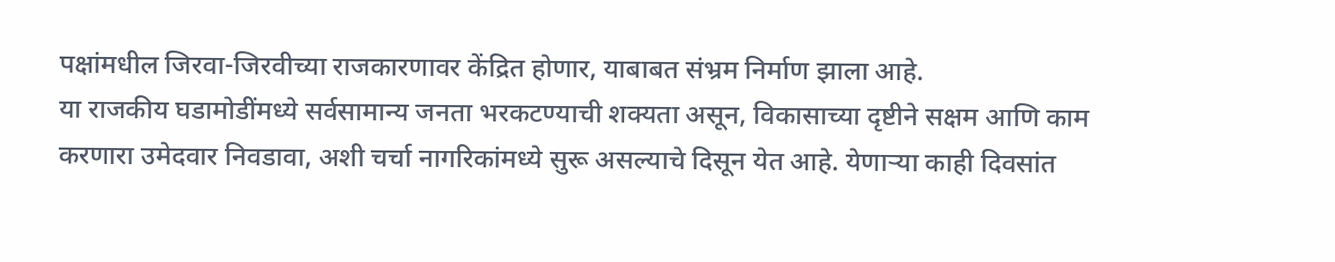पक्षांमधील जिरवा-जिरवीच्या राजकारणावर केंद्रित होणार, याबाबत संभ्रम निर्माण झाला आहे.
या राजकीय घडामोडींमध्ये सर्वसामान्य जनता भरकटण्याची शक्यता असून, विकासाच्या दृष्टीने सक्षम आणि काम करणारा उमेदवार निवडावा, अशी चर्चा नागरिकांमध्ये सुरू असल्याचे दिसून येत आहे. येणाऱ्या काही दिवसांत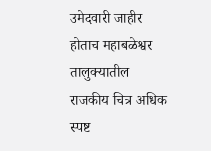उमेदवारी जाहीर होताच महाबळेश्वर तालुक्यातील राजकीय चित्र अधिक स्पष्ट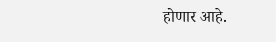होणार आहे.